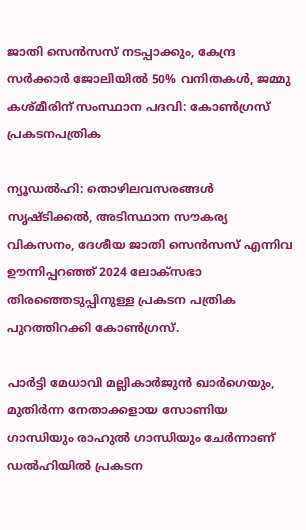ജാതി സെൻസസ് നടപ്പാക്കും, കേന്ദ്ര സർക്കാർ ജോലിയിൽ 50% വനിതകൾ, ജമ്മു കശ്മീരിന് സംസ്ഥാന പദവി: കോൺഗ്രസ് പ്രകടനപത്രിക

ന്യൂഡൽഹി: തൊഴിലവസരങ്ങൾ സൃഷ്ടിക്കൽ, അടിസ്ഥാന സൗകര്യ വികസനം, ദേശീയ ജാതി സെൻസസ് എന്നിവ ഊന്നിപ്പറഞ്ഞ് 2024 ലോക്‌സഭാ തിരഞ്ഞെടുപ്പിനുള്ള പ്രകടന പത്രിക പുറത്തിറക്കി കോൺഗ്രസ്.

പാർട്ടി മേധാവി മല്ലികാർജുൻ ഖാർഗെയും, മുതിർന്ന നേതാക്കളായ സോണിയ ഗാന്ധിയും രാഹുൽ ഗാന്ധിയും ചേർന്നാണ് ഡൽഹിയിൽ പ്രകടന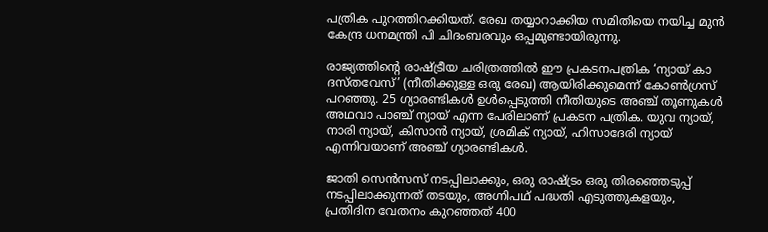പത്രിക പുറത്തിറക്കിയത്. രേഖ തയ്യാറാക്കിയ സമിതിയെ നയിച്ച മുൻ കേന്ദ്ര ധനമന്ത്രി പി ചിദംബരവും ഒപ്പമുണ്ടായിരുന്നു.

രാജ്യത്തിൻ്റെ രാഷ്ട്രീയ ചരിത്രത്തിൽ ഈ പ്രകടനപത്രിക ‘ന്യായ് കാ ദസ്തവേസ്’ (നീതിക്കുള്ള ഒരു രേഖ) ആയിരിക്കുമെന്ന് കോൺഗ്രസ് പറഞ്ഞു. 25 ഗ്യാരണ്ടികള്‍ ഉള്‍പ്പെടുത്തി നീതിയുടെ അഞ്ച് തൂണുകള്‍ അഥവാ പാഞ്ച് ന്യായ് എന്ന പേരിലാണ് പ്രകടന പത്രിക. യുവ ന്യായ്, നാരി ന്യായ്, കിസാന്‍ ന്യായ്, ശ്രമിക് ന്യായ്, ഹിസാദേരി ന്യായ് എന്നിവയാണ് അഞ്ച് ഗ്യാരണ്ടികള്‍.

ജാതി സെന്‍സസ് നടപ്പിലാക്കും, ഒരു രാഷ്ട്രം ഒരു തിരഞ്ഞെടുപ്പ് നടപ്പിലാക്കുന്നത് തടയും, അഗ്നിപഥ് പദ്ധതി എടുത്തുകളയും, പ്രതിദിന വേതനം കുറഞ്ഞത് 400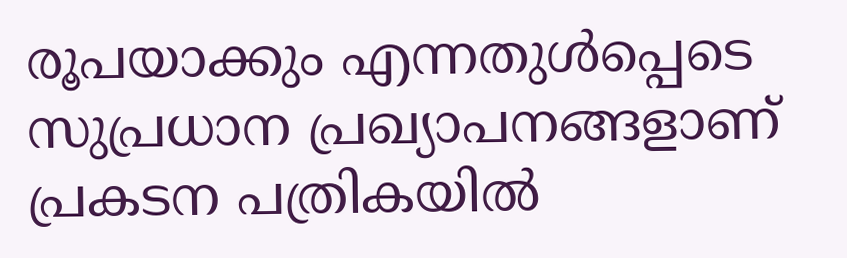രൂപയാക്കും എന്നതുള്‍പ്പെടെ സുപ്രധാന പ്രഖ്യാപനങ്ങളാണ് പ്രകടന പത്രികയില്‍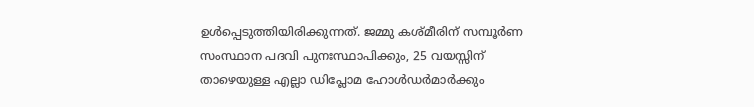ഉള്‍പ്പെടുത്തിയിരിക്കുന്നത്. ജമ്മു കശ്മീരിന് സമ്പൂർണ സംസ്ഥാന പദവി പുനഃസ്ഥാപിക്കും, 25 വയസ്സിന് താഴെയുള്ള എല്ലാ ഡിപ്ലോമ ഹോൾഡർമാർക്കും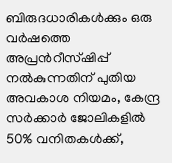ബിരുദധാരികൾക്കും ഒരു വർഷത്തെ അപ്രന്‍റീസ്ഷിപ്പ് നൽകുന്നതിന് പുതിയ അവകാശ നിയമം, കേന്ദ്ര സർക്കാർ ജോലികളിൽ 50% വനിതകൾക്ക്,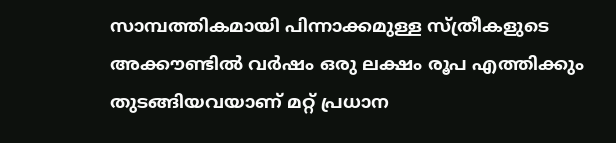സാമ്പത്തികമായി പിന്നാക്കമുള്ള സ്ത്രീകളുടെ അക്കൗണ്ടിൽ വർഷം ഒരു ലക്ഷം രൂപ എത്തിക്കും തുടങ്ങിയവയാണ് മറ്റ് പ്രധാന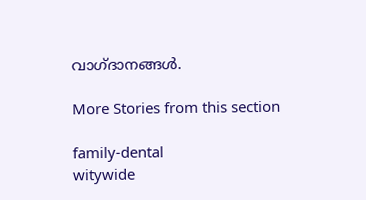വാഗ്ദാനങ്ങൾ.

More Stories from this section

family-dental
witywide